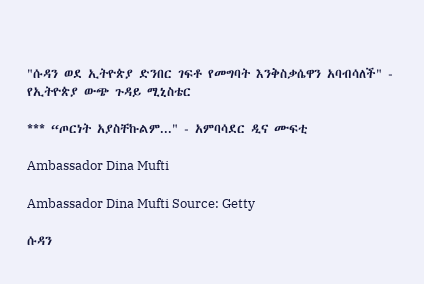"ሱዳን ወደ ኢትዮጵያ ድንበር ገፍቶ የመግባት እንቅስቃሴዋን አባብሳለች" - የኢትዮጵያ ውጭ ጉዳይ ሚኒስቴር

*** “ጦርነት አያስቸኩልም..." - አምባሳደር ዲና ሙፍቲ

Ambassador Dina Mufti

Ambassador Dina Mufti Source: Getty

ሱዳን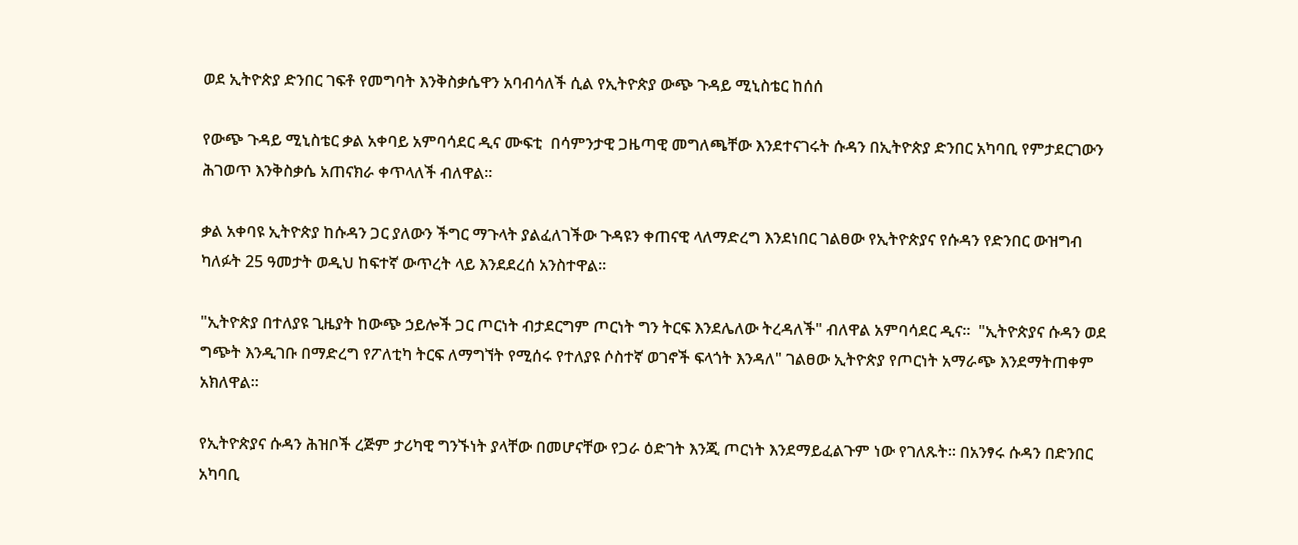ወደ ኢትዮጵያ ድንበር ገፍቶ የመግባት እንቅስቃሴዋን አባብሳለች ሲል የኢትዮጵያ ውጭ ጉዳይ ሚኒስቴር ከሰሰ

የውጭ ጉዳይ ሚኒስቴር ቃል አቀባይ አምባሳደር ዲና ሙፍቲ  በሳምንታዊ ጋዜጣዊ መግለጫቸው እንደተናገሩት ሱዳን በኢትዮጵያ ድንበር አካባቢ የምታደርገውን ሕገወጥ እንቅስቃሴ አጠናክራ ቀጥላለች ብለዋል።

ቃል አቀባዩ ኢትዮጵያ ከሱዳን ጋር ያለውን ችግር ማጉላት ያልፈለገችው ጉዳዩን ቀጠናዊ ላለማድረግ እንደነበር ገልፀው የኢትዮጵያና የሱዳን የድንበር ውዝግብ ካለፉት 25 ዓመታት ወዲህ ከፍተኛ ውጥረት ላይ እንደደረሰ አንስተዋል።

"ኢትዮጵያ በተለያዩ ጊዜያት ከውጭ ኃይሎች ጋር ጦርነት ብታደርግም ጦርነት ግን ትርፍ እንደሌለው ትረዳለች" ብለዋል አምባሳደር ዲና።  "ኢትዮጵያና ሱዳን ወደ ግጭት እንዲገቡ በማድረግ የፖለቲካ ትርፍ ለማግኘት የሚሰሩ የተለያዩ ሶስተኛ ወገኖች ፍላጎት እንዳለ" ገልፀው ኢትዮጵያ የጦርነት አማራጭ እንደማትጠቀም አክለዋል።

የኢትዮጵያና ሱዳን ሕዝቦች ረጅም ታሪካዊ ግንኙነት ያላቸው በመሆናቸው የጋራ ዕድገት እንጂ ጦርነት እንደማይፈልጉም ነው የገለጹት። በአንፃሩ ሱዳን በድንበር አካባቢ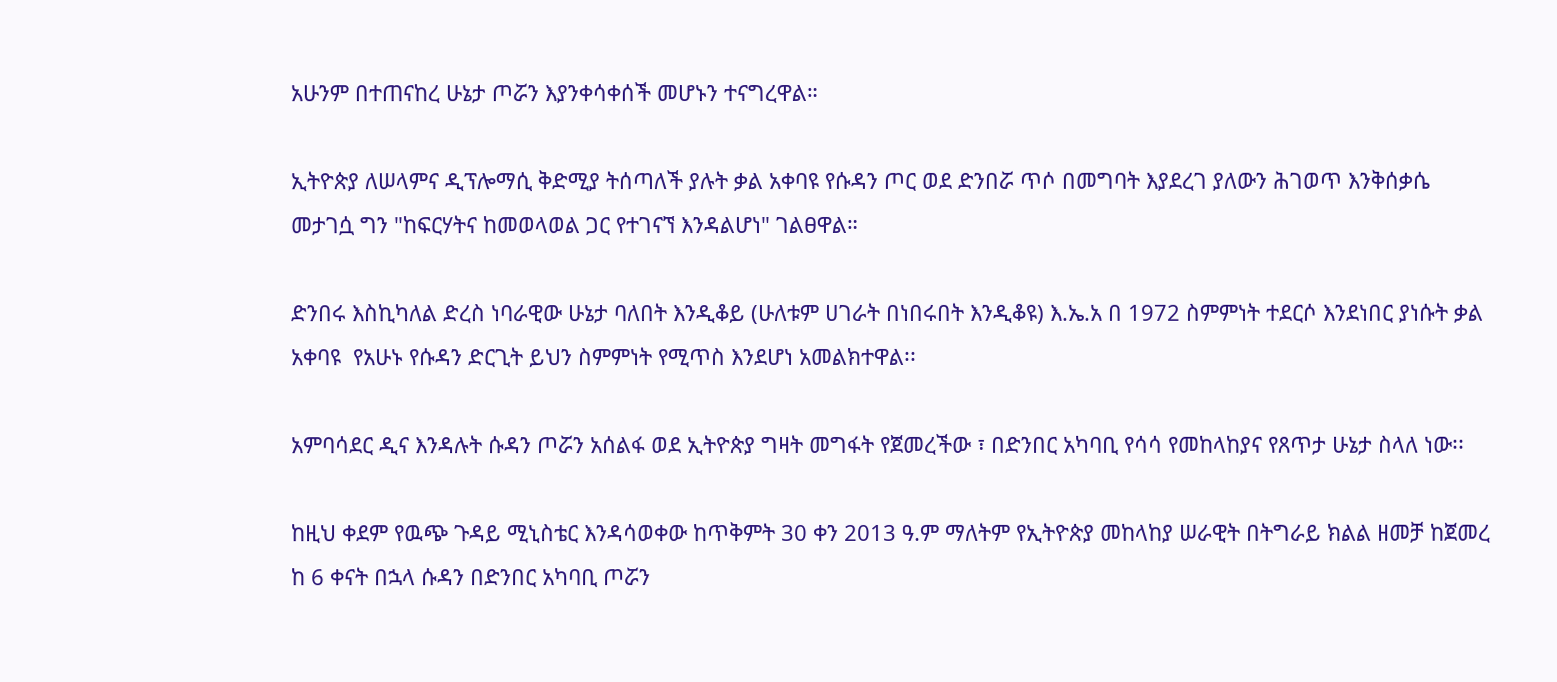አሁንም በተጠናከረ ሁኔታ ጦሯን እያንቀሳቀሰች መሆኑን ተናግረዋል።

ኢትዮጵያ ለሠላምና ዲፕሎማሲ ቅድሚያ ትሰጣለች ያሉት ቃል አቀባዩ የሱዳን ጦር ወደ ድንበሯ ጥሶ በመግባት እያደረገ ያለውን ሕገወጥ እንቅሰቃሴ መታገሷ ግን "ከፍርሃትና ከመወላወል ጋር የተገናኘ እንዳልሆነ" ገልፀዋል።

ድንበሩ እስኪካለል ድረስ ነባራዊው ሁኔታ ባለበት እንዲቆይ (ሁለቱም ሀገራት በነበሩበት እንዲቆዩ) እ.ኤ.አ በ 1972 ስምምነት ተደርሶ እንደነበር ያነሱት ቃል አቀባዩ  የአሁኑ የሱዳን ድርጊት ይህን ስምምነት የሚጥስ እንደሆነ አመልክተዋል፡፡

አምባሳደር ዲና እንዳሉት ሱዳን ጦሯን አሰልፋ ወደ ኢትዮጵያ ግዛት መግፋት የጀመረችው ፣ በድንበር አካባቢ የሳሳ የመከላከያና የጸጥታ ሁኔታ ስላለ ነው፡፡

ከዚህ ቀደም የዉጭ ጉዳይ ሚኒስቴር እንዳሳወቀው ከጥቅምት 30 ቀን 2013 ዓ.ም ማለትም የኢትዮጵያ መከላከያ ሠራዊት በትግራይ ክልል ዘመቻ ከጀመረ ከ 6 ቀናት በኋላ ሱዳን በድንበር አካባቢ ጦሯን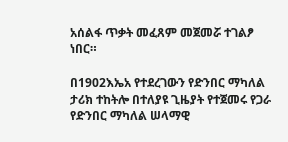አሰልፋ ጥቃት መፈጸም መጀመሯ ተገልፆ ነበር።

በ1902እኤአ የተደረገውን የድንበር ማካለል ታሪክ ተከትሎ በተለያዩ ጊዜያት የተጀመሩ የጋራ የድንበር ማካለል ሠላማዊ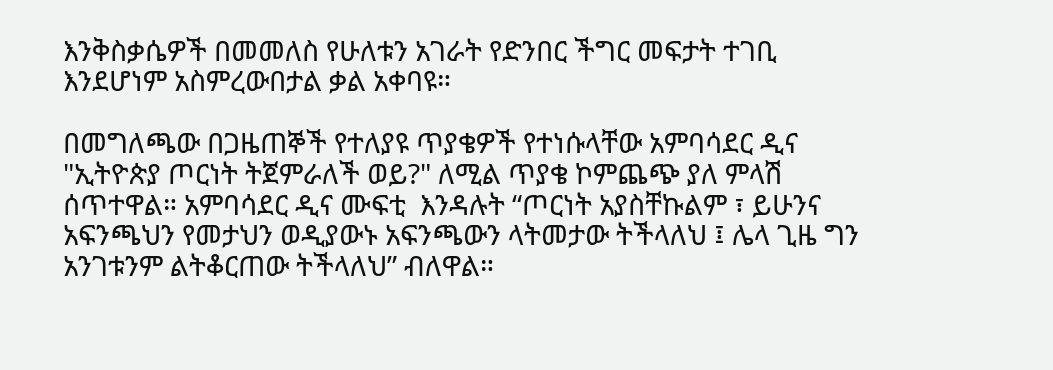እንቅስቃሴዎች በመመለስ የሁለቱን አገራት የድንበር ችግር መፍታት ተገቢ እንደሆነም አስምረውበታል ቃል አቀባዩ።

በመግለጫው በጋዜጠኞች የተለያዩ ጥያቄዎች የተነሱላቸው አምባሳደር ዲና "ኢትዮጵያ ጦርነት ትጀምራለች ወይ?" ለሚል ጥያቄ ኮምጨጭ ያለ ምላሽ ሰጥተዋል። አምባሳደር ዲና ሙፍቲ  እንዳሉት “ጦርነት አያስቸኩልም ፣ ይሁንና አፍንጫህን የመታህን ወዲያውኑ አፍንጫውን ላትመታው ትችላለህ ፤ ሌላ ጊዜ ግን አንገቱንም ልትቆርጠው ትችላለህ” ብለዋል።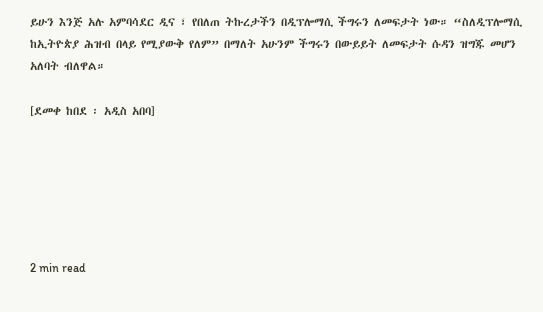ይሁን እንጅ አሉ አምባሳደር ዲና ፣ የበለጠ ትኩረታችን በዲፕሎማሲ ችግሩን ለመፍታት ነው። “ስለዲፕሎማሲ ከኢትዮጵያ ሕዝብ በላይ የሚያውቅ የለም” በማለት አሁንም ችግሩን በውይይት ለመፍታት ሱዳን ዝግጁ መሆን አለባት ብለዋል።

[ደመቀ ከበደ ፡ አዲስ አበባ]






2 min read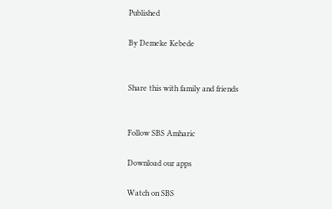Published

By Demeke Kebede


Share this with family and friends


Follow SBS Amharic

Download our apps

Watch on SBS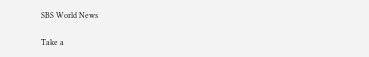SBS World News

Take a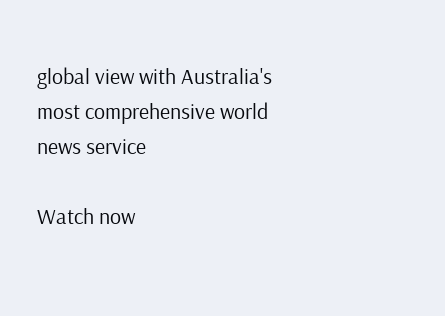global view with Australia's most comprehensive world news service

Watch now